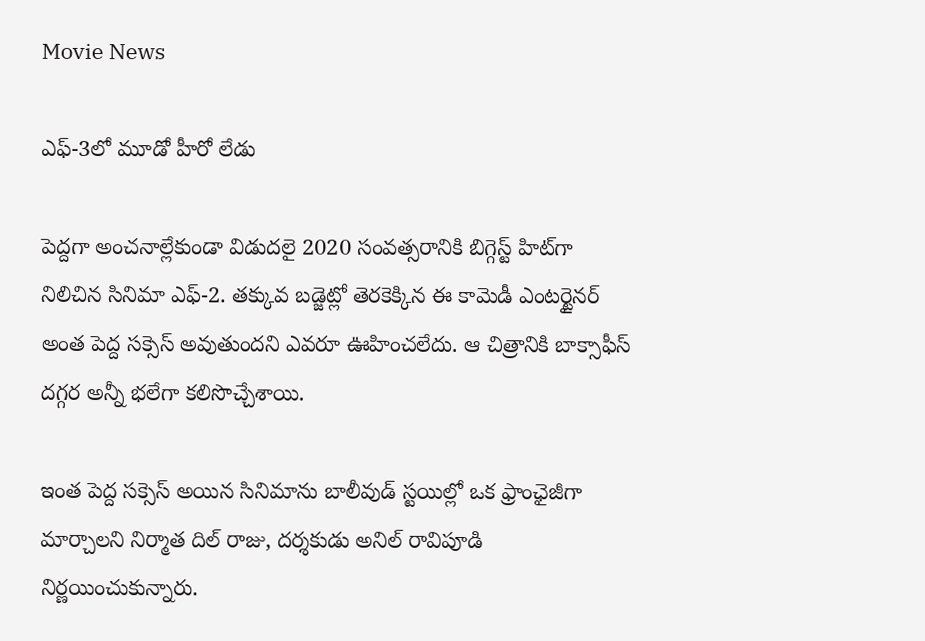Movie News

ఎఫ్-3లో మూడో హీరో లేడు

పెద్ద‌గా అంచ‌నాల్లేకుండా విడుద‌లై 2020 సంవ‌త్స‌రానికి బిగ్గెస్ట్ హిట్‌గా నిలిచిన సినిమా ఎఫ్‌-2. త‌క్కువ బ‌డ్జెట్లో తెర‌కెక్కిన ఈ కామెడీ ఎంట‌ర్టైన‌ర్ అంత పెద్ద స‌క్సెస్ అవుతుంద‌ని ఎవ‌రూ ఊహించ‌లేదు. ఆ చిత్రానికి బాక్సాఫీస్ ద‌గ్గ‌ర అన్నీ భ‌లేగా క‌లిసొచ్చేశాయి.

ఇంత పెద్ద స‌క్సెస్ అయిన సినిమాను బాలీవుడ్ స్ట‌యిల్లో ఒక ఫ్రాంఛైజీగా మార్చాల‌ని నిర్మాత దిల్ రాజు, ద‌ర్శ‌కుడు అనిల్ రావిపూడి నిర్ణ‌యించుకున్నారు.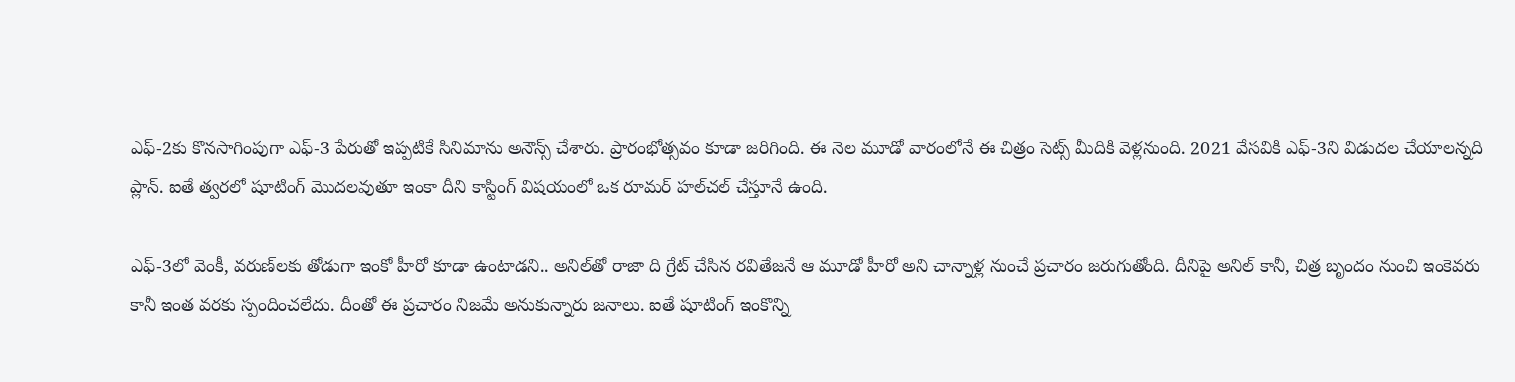ఎఫ్‌-2కు కొన‌సాగింపుగా ఎఫ్‌-3 పేరుతో ఇప్ప‌టికే సినిమాను అనౌన్స్ చేశారు. ప్రారంభోత్స‌వం కూడా జ‌రిగింది. ఈ నెల మూడో వారంలోనే ఈ చిత్రం సెట్స్ మీదికి వెళ్ల‌నుంది. 2021 వేస‌వికి ఎఫ్‌-3ని విడుద‌ల చేయాల‌న్న‌ది ప్లాన్. ఐతే త్వ‌ర‌లో షూటింగ్ మొద‌ల‌వుతూ ఇంకా దీని కాస్టింగ్ విష‌యంలో ఒక రూమ‌ర్ హ‌ల్‌చ‌ల్ చేస్తూనే ఉంది.

ఎఫ్‌-3లో వెంకీ, వ‌రుణ్‌ల‌కు తోడుగా ఇంకో హీరో కూడా ఉంటాడ‌ని.. అనిల్‌తో రాజా ది గ్రేట్ చేసిన ర‌వితేజ‌నే ఆ మూడో హీరో అని చాన్నాళ్ల నుంచే ప్ర‌చారం జ‌రుగుతోంది. దీనిపై అనిల్ కానీ, చిత్ర బృందం నుంచి ఇంకెవ‌రు కానీ ఇంత వ‌ర‌కు స్పందించ‌లేదు. దీంతో ఈ ప్ర‌చారం నిజ‌మే అనుకున్నారు జ‌నాలు. ఐతే షూటింగ్ ఇంకొన్ని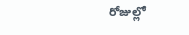రోజుల్లో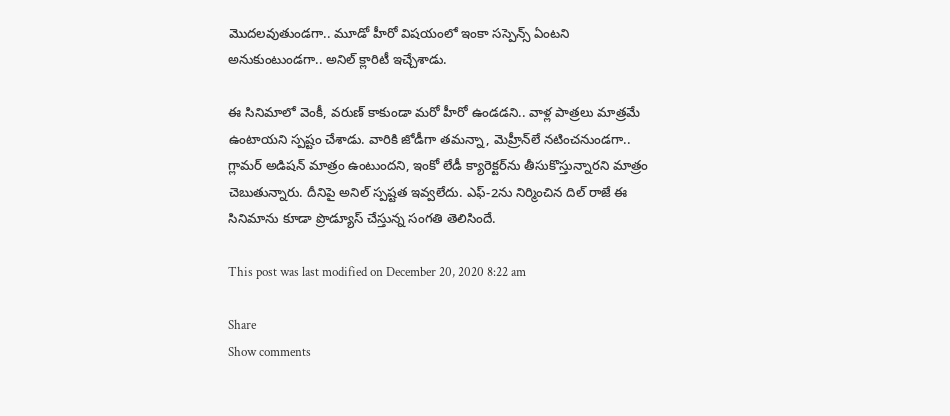మొద‌ల‌వుతుండ‌గా.. మూడో హీరో విష‌యంలో ఇంకా స‌స్పెన్స్ ఏంట‌ని అనుకుంటుండ‌గా.. అనిల్ క్లారిటీ ఇచ్చేశాడు.

ఈ సినిమాలో వెంకీ, వ‌రుణ్ కాకుండా మ‌రో హీరో ఉండ‌డ‌ని.. వాళ్ల పాత్ర‌లు మాత్ర‌మే ఉంటాయ‌ని స్ప‌ష్టం చేశాడు. వారికి జోడీగా త‌మ‌న్నా, మెహ్రీన్‌లే న‌టించ‌నుండ‌గా.. గ్లామ‌ర్ అడిష‌న్ మాత్రం ఉంటుంద‌ని, ఇంకో లేడీ క్యారెక్ట‌ర్‌ను తీసుకొస్తున్నార‌ని మాత్రం చెబుతున్నారు. దీనిపై అనిల్ స్ప‌ష్ట‌త ఇవ్వ‌లేదు. ఎఫ్‌-2ను నిర్మించిన దిల్ రాజే ఈ సినిమాను కూడా ప్రొడ్యూస్ చేస్తున్న సంగ‌తి తెలిసిందే.

This post was last modified on December 20, 2020 8:22 am

Share
Show comments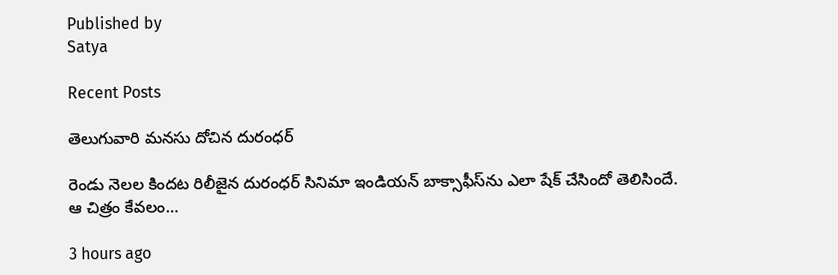Published by
Satya

Recent Posts

తెలుగువారి మ‌న‌సు దోచిన‌ దురంధ‌ర్

రెండు నెల‌ల కింద‌ట రిలీజైన దురంధ‌ర్ సినిమా ఇండియ‌న్ బాక్సాఫీస్‌ను ఎలా షేక్ చేసిందో తెలిసిందే. ఆ చిత్రం కేవ‌లం…

3 hours ago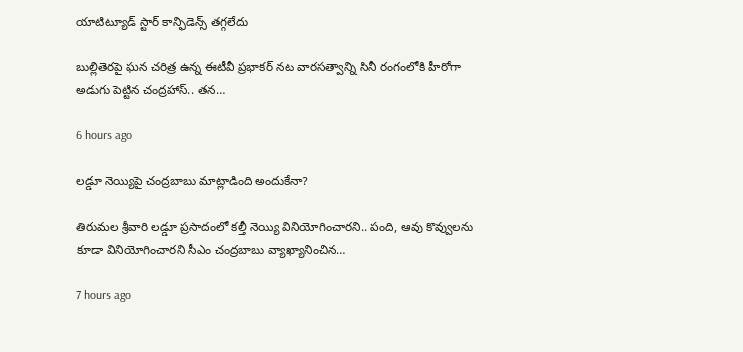యాటిట్యూడ్ స్టార్ కాన్ఫిడెన్స్ త‌గ్గ‌లేదు

బుల్లితెర‌పై ఘ‌న చ‌రిత్ర ఉన్న ఈటీవీ ప్ర‌భాక‌ర్ న‌ట‌ వార‌స‌త్వాన్ని సినీ రంగంలోకి హీరోగా అడుగు పెట్టిన చంద్ర‌హాస్.. త‌న…

6 hours ago

లడ్డూ నెయ్యిపై చంద్రబాబు మాట్లాడింది అందుకేనా?

తిరుమల శ్రీవారి ల‌డ్డూ ప్ర‌సాదంలో క‌ల్తీ నెయ్యి వినియోగించార‌ని.. పంది, ఆవు కొవ్వుల‌ను కూడా వినియోగించార‌ని సీఎం చంద్ర‌బాబు వ్యాఖ్యానించిన…

7 hours ago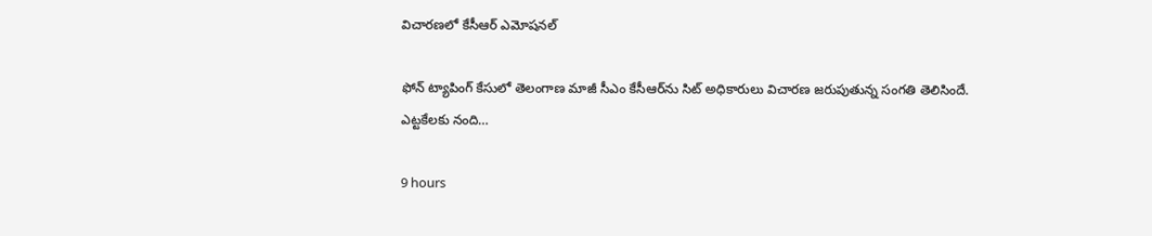విచారణలో కేసీఆర్ ఎమోషనల్

ఫోన్ ట్యాపింగ్ కేసులో తెలంగాణ మాజీ సీఎం కేసీఆర్‌ను సిట్ అధికారులు విచారణ జరుపుతున్న సంగతి తెలిసిందే. ఎట్టకేలకు నంది…

9 hours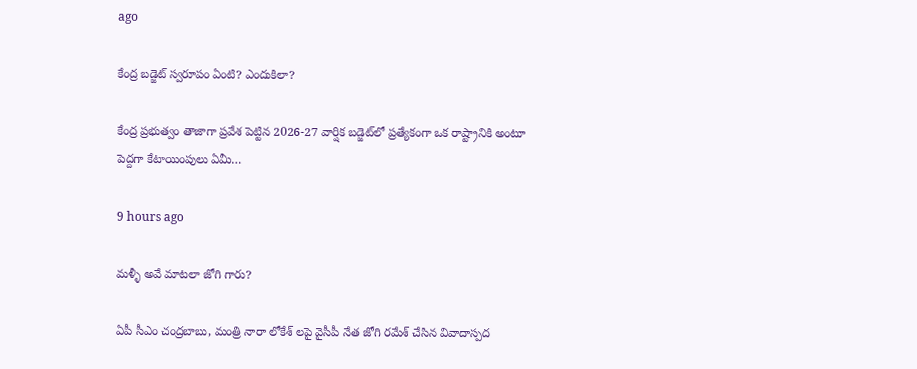ago

కేంద్ర బ‌డ్జెట్ స్వ‌రూపం ఏంటి? ఎందుకిలా?

కేంద్ర ప్ర‌భుత్వం తాజాగా ప్ర‌వేశ పెట్టిన 2026-27 వార్షిక బ‌డ్జెట్‌లో ప్ర‌త్యేకంగా ఒక రాష్ట్రానికి అంటూ పెద్ద‌గా కేటాయింపులు ఏమీ…

9 hours ago

మళ్ళీ అవే మాటలా జోగి గారు?

ఏపీ సీఎం చంద్రబాబు, మంత్రి నారా లోకేశ్ లపై వైసీపీ నేత జోగి రమేశ్ చేసిన వివాదాస్పద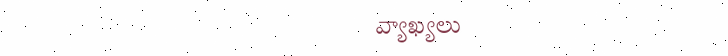వ్యాఖ్యలు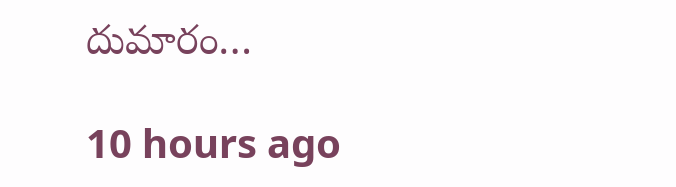దుమారం…

10 hours ago